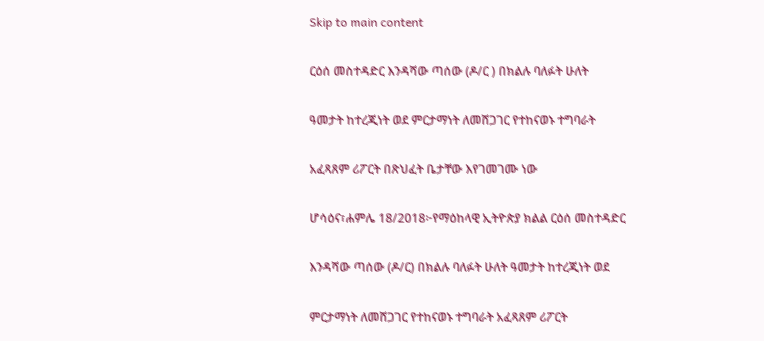Skip to main content

ርዕሰ መስተዳድር እንዳሻው ጣሰው (ዶ/ር ) በክልሉ ባለፉት ሁለት

ዓመታት ከተረጂነት ወደ ምርታማነት ለመሸጋገር የተከናወኑ ተግባራት

አፈጻጸም ሪፖርት በጽህፈት ቤታቸው እየገመገሙ ነው

ሆሳዕና፣ሐምሌ 18/2018፦የማዕከላዊ ኢትዮጵያ ክልል ርዕሰ መስተዳድር

እንዳሻው ጣሰው (ዶ/ር) በክልሉ ባለፉት ሁለት ዓመታት ከተረጂነት ወደ

ምርታማነት ለመሸጋገር የተከናወኑ ተግባራት አፈጻጸም ሪፖርት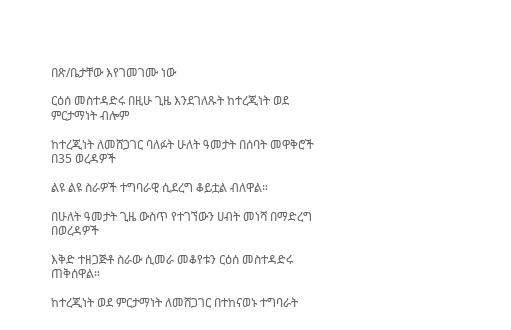በጽ/ቤታቸው እየገመገሙ ነው

ርዕሰ መስተዳድሩ በዚሁ ጊዜ እንደገለጹት ከተረጂነት ወደ ምርታማነት ብሎም

ከተረጂነት ለመሸጋገር ባለፉት ሁለት ዓመታት በሰባት መዋቅሮች በ35 ወረዳዎች

ልዩ ልዩ ስራዎች ተግባራዊ ሲደረግ ቆይቷል ብለዋል።

በሁለት ዓመታት ጊዜ ውስጥ የተገኘውን ሀብት መነሻ በማድረግ በወረዳዎች

እቅድ ተዘጋጅቶ ስራው ሲመራ መቆየቱን ርዕሰ መስተዳድሩ ጠቅሰዋል።

ከተረጂነት ወደ ምርታማነት ለመሸጋገር በተከናወኑ ተግባራት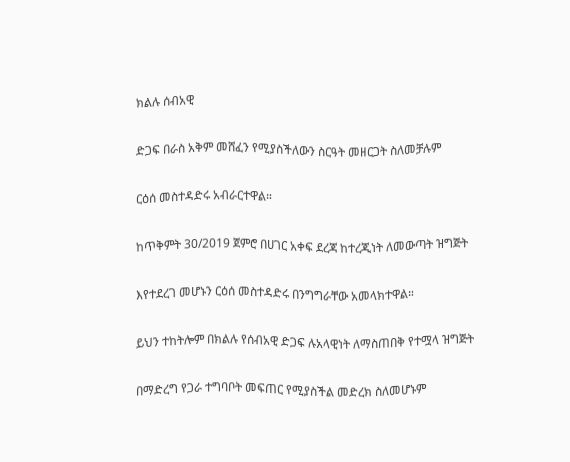ክልሉ ሰብአዊ

ድጋፍ በራስ አቅም መሸፈን የሚያስችለውን ስርዓት መዘርጋት ስለመቻሉም

ርዕሰ መስተዳድሩ አብራርተዋል።

ከጥቅምት 30/2019 ጀምሮ በሀገር አቀፍ ደረጃ ከተረጂነት ለመውጣት ዝግጅት

እየተደረገ መሆኑን ርዕሰ መስተዳድሩ በንግግራቸው አመላክተዋል።

ይህን ተከትሎም በክልሉ የሰብአዊ ድጋፍ ሉአላዊነት ለማስጠበቅ የተሟላ ዝግጅት

በማድረግ የጋራ ተግባቦት መፍጠር የሚያስችል መድረክ ስለመሆኑም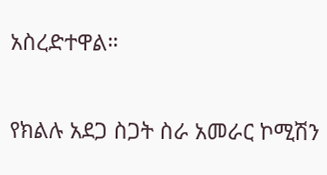አስረድተዋል።

የክልሉ አደጋ ስጋት ስራ አመራር ኮሚሽን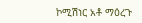ኮሚሽነር አቶ ማዕረጉ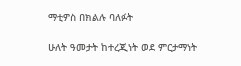ማቲዎስ በክልሉ ባለፉት

ሁለት ዓመታት ከተረጂነት ወደ ምርታማነት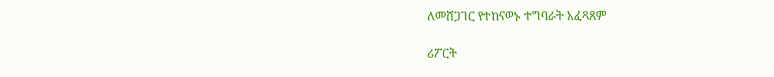ለመሸጋገር የተከናወኑ ተግባራት አፈጻጸም

ሪፖርት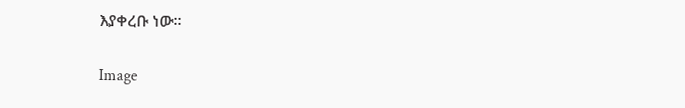እያቀረቡ ነው።

Image